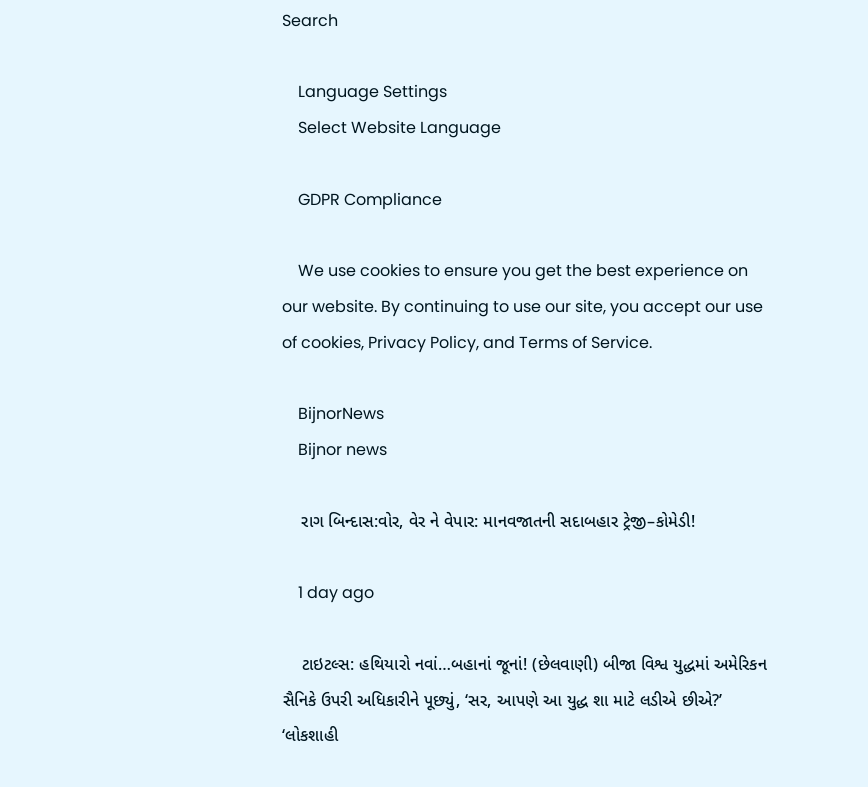Search

    Language Settings
    Select Website Language

    GDPR Compliance

    We use cookies to ensure you get the best experience on our website. By continuing to use our site, you accept our use of cookies, Privacy Policy, and Terms of Service.

    BijnorNews
    Bijnor news

    રાગ બિન્દાસ:વોર, વેર ને વેપાર: માનવજાતની સદાબહાર ટ્રેજી–કોમેડી!

    1 day ago

    ટાઇટલ્સ: હથિયારો નવાં…બહાનાં જૂનાં! (છેલવાણી) બીજા વિશ્વ યુદ્ધમાં અમેરિકન સૈનિકે ઉપરી અધિકારીને પૂછ્યું, ‘સર, આપણે આ યુદ્ધ શા માટે લડીએ છીએ?’ ‘લોકશાહી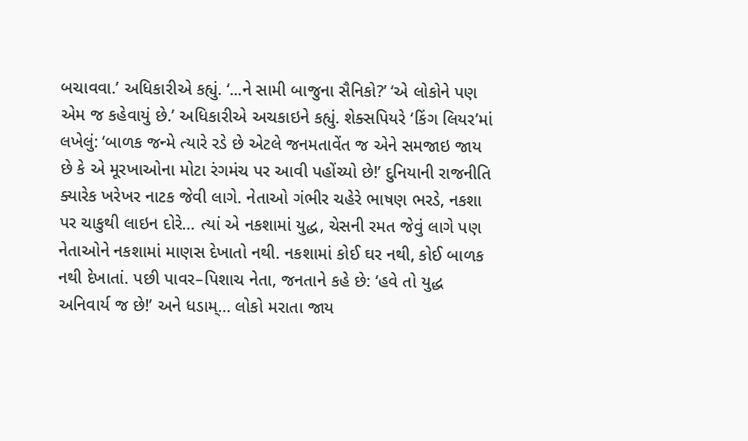બચાવવા.’ અધિકારીએ કહ્યું. ‘...ને સામી બાજુના સૈનિકો?’ ‘એ લોકોને પણ એમ જ કહેવાયું છે.’ અધિકારીએ અચકાઇને કહ્યું. શેક્સપિયરે ‘કિંગ લિયર’માં લખેલું: ‘બાળક જન્મે ત્યારે રડે છે એટલે જનમતાવેંત જ એને સમજાઇ જાય છે કે એ મૂરખાઓના મોટા રંગમંચ પર આવી પહોંચ્યો છે!’ દુનિયાની રાજનીતિ ક્યારેક ખરેખર નાટક જેવી લાગે. નેતાઓ ગંભીર ચહેરે ભાષણ ભરડે, નકશા પર ચાકુથી લાઇન દોરે… ત્યાં એ નકશામાં યુદ્ધ, ચેસની રમત જેવું લાગે પણ નેતાઓને નકશામાં માણસ દેખાતો નથી. નકશામાં કોઈ ઘર નથી, કોઈ બાળક નથી દેખાતાં. પછી પાવર–પિશાચ નેતા, જનતાને કહે છે: ‘હવે તો યુદ્ધ અનિવાર્ય જ છે!’ અને ધડામ્… લોકો મરાતા જાય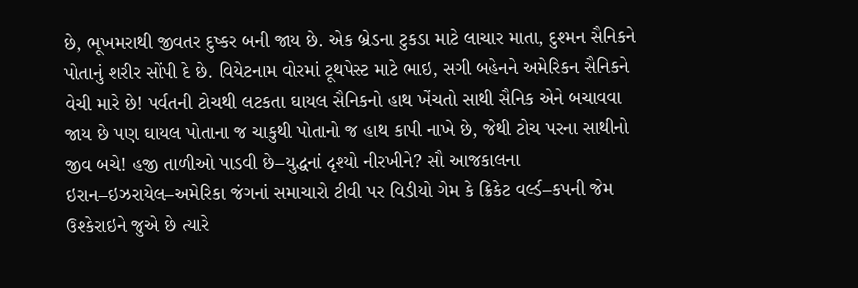છે, ભૂખમરાથી જીવતર દુષ્કર બની જાય છે. એક બ્રેડના ટુકડા માટે લાચાર માતા, દુશ્મન સૈનિકને પોતાનું શરીર સોંપી દે છે. વિયેટનામ વોરમાં ટૂથપેસ્ટ માટે ભાઇ, સગી બહેનને અમેરિકન સૈનિકને વેચી મારે છે! પર્વતની ટોચથી લટકતા ઘાયલ સૈનિકનો હાથ ખેંચતો સાથી સૈનિક એને બચાવવા જાય છે પણ ઘાયલ પોતાના જ ચાકુથી પોતાનો જ હાથ કાપી નાખે છે, જેથી ટોચ પરના સાથીનો જીવ બચે! હજી તાળીઓ પાડવી છે–યુદ્ધનાં દૃશ્યો નીરખીને? સૌ આજકાલના ઇરાન–ઇઝરાયેલ–અમેરિકા જંગનાં સમાચારો ટીવી પર વિડીયો ગેમ કે ક્રિકેટ વર્લ્ડ–કપની જેમ ઉશ્કેરાઇને જુએ છે ત્યારે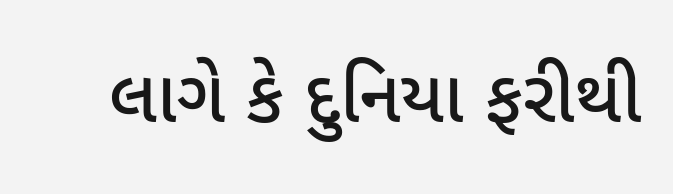લાગે કે દુનિયા ફરીથી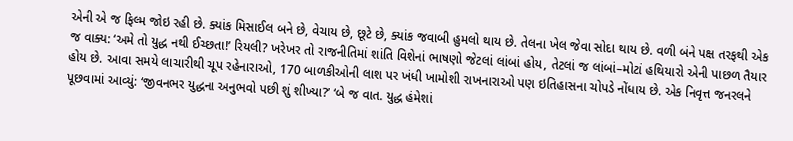એની એ જ ફિલ્મ જોઇ રહી છે. ક્યાંક મિસાઈલ બને છે, વેચાય છે, છૂટે છે, ક્યાંક જવાબી હુમલો થાય છે. તેલના ખેલ જેવા સોદા થાય છે. વળી બંને પક્ષ તરફથી એક જ વાક્ય: ‘અમે તો યુદ્ધ નથી ઈચ્છતા!’ રિયલી? ખરેખર તો રાજનીતિમાં શાંતિ વિશેનાં ભાષણો જેટલાં લાંબાં હોય, તેટલાં જ લાંબાં–મોટાં હથિયારો એની પાછળ તૈયાર હોય છે. આવા સમયે લાચારીથી ચૂપ રહેનારાઓ, 170 બાળકીઓની લાશ પર ખંધી ખામોશી રાખનારાઓ પણ ઇતિહાસના ચોપડે નોંધાય છે. એક નિવૃત્ત જનરલને પૂછવામાં આવ્યું: ‘જીવનભર યુદ્ધના અનુભવો પછી શું શીખ્યા?’ ‘બે જ વાત. યુદ્ધ હંમેશાં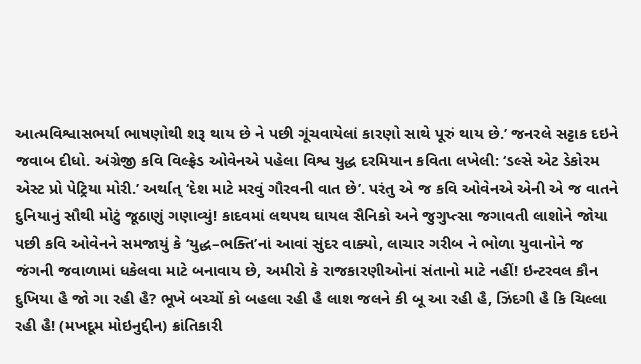આત્મવિશ્વાસભર્યા ભાષણોથી શરૂ થાય છે ને પછી ગૂંચવાયેલાં કારણો સાથે પૂરું થાય છે.’ જનરલે સટ્ટાક દઇને જવાબ દીધો. અંગ્રેજી કવિ વિલ્ફ્રેડ ઓવેનએ પહેલા વિશ્વ યુદ્ધ દરમિયાન કવિતા લખેલી: ‘ડલ્સે એટ ડેકોરમ એસ્ટ પ્રો પેટ્રિયા મોરી.’ અર્થાત્ ‘દેશ માટે મરવું ગૌરવની વાત છે’. પરંતુ એ જ કવિ ઓવેનએ એની એ જ વાતને દુનિયાનું સૌથી મોટું જૂઠાણું ગણાવ્યું! કાદવમાં લથપથ ઘાયલ સૈનિકો અને જુગુપ્ત્સા જગાવતી લાશોને જોયા પછી કવિ ઓવેનને સમજાયું કે ‘યુદ્ધ–ભક્તિ’નાં આવાં સુંદર વાક્યો, લાચાર ગરીબ ને ભોળા યુવાનોને જ જંગની જવાળામાં ધકેલવા માટે બનાવાય છે, અમીરો કે રાજકારણીઓનાં સંતાનો માટે નહીં! ઇન્ટરવલ કૌન દુખિયા હૈ જો ગા રહી હૈ? ભૂખે બચ્ચોં કો બહલા રહી હૈ લાશ જલને કી બૂ આ રહી હૈ, ઝિંદગી હૈ કિ ચિલ્લા રહી હૈ! (મખદૂમ મોઇનુદ્દીન) ક્રાંતિકારી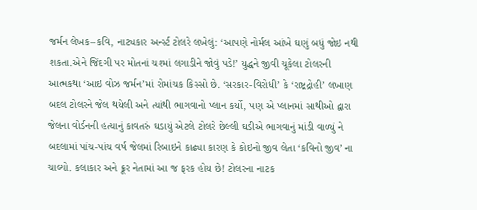જર્મન લેખક–કવિ, નાટ્યકાર અર્ન્સ્ટ ટોલરે લખેલું: ‘આપણે નોર્મલ આંખે ઘણું બધું જોઇ નથી શકતા.એને જિંદગી પર મોતનાં ચશ્માં લગાડીને જોવું પડે!’ યુદ્ધને જીવી ચૂકેલા ટોલરની આત્મકથા ‘આઇ વોઝ જર્મન’માં રોમાંચક કિસ્સો છે. ‘સરકાર-વિરોધી’ કે ‘રાષ્ટ્રદ્રોહી’ લખાણ બદલ ટોલરને જેલ થયેલી અને ત્યાંથી ભાગવાનો પ્લાન કર્યો, પણ એ પ્લાનમાં સાથીઓ દ્વારા જેલના વોર્ડનની હત્યાનું કાવતરું ઘડાયું એટલે ટોલરે છેલ્લી ઘડીએ ભાગવાનું માંડી વાળ્યું ને બદલામાં પાંચ-પાંચ વર્ષ જેલમાં રિબાઇને કાઢ્યા કારણ કે કોઇનો જીવ લેતા ‘કવિનો જીવ’ ના ચાલ્યો. કલાકાર અને ક્રૂર નેતામાં આ જ ફરક હોય છે! ટોલરના નાટક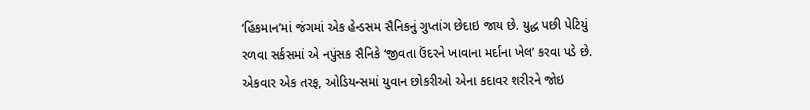‘હિંકમાન’માં જંગમાં એક હેન્ડસમ સૈનિકનું ગુપ્તાંગ છેદાઇ જાય છે. યુદ્ધ પછી પેટિયું રળવા સર્કસમાં એ નપુંસક સૈનિકે ‘જીવતા ઉંદરને ખાવાના મર્દાના ખેલ’ કરવા પડે છે. એકવાર એક તરફ, ઓડિયન્સમાં યુવાન છોકરીઓ એના કદાવર શરીરને જોઇ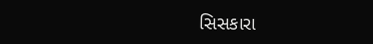સિસકારા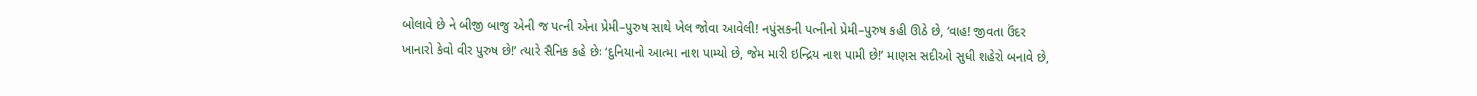બોલાવે છે ને બીજી બાજુ એની જ પત્ની એના પ્રેમી–પુરુષ સાથે ખેલ જોવા આવેલી! નપુંસકની પત્નીનો પ્રેમી–પુરુષ કહી ઊઠે છે, ‘વાહ! જીવતા ઉંદર ખાનારો કેવો વીર પુરુષ છે!’ ત્યારે સૈનિક કહે છેઃ ‘દુનિયાનો આત્મા નાશ પામ્યો છે, જેમ મારી ઇન્દ્રિય નાશ પામી છે!’ માણસ સદીઓ સુધી શહેરો બનાવે છે,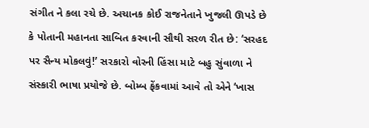સંગીત ને કલા રચે છે. અચાનક કોઈ રાજનેતાને ખુજલી ઊપડે છે કે પોતાની મહાનતા સાબિત કરવાની સૌથી સરળ રીત છે: ‘સરહદ પર સૈન્ય મોકલવું!’ સરકારો વોરની હિંસા માટે બહુ સુંવાળા ને સંસ્કારી ભાષા પ્રયોજે છે. બોમ્બ ફેંકવામાં આવે તો એને ‘ખાસ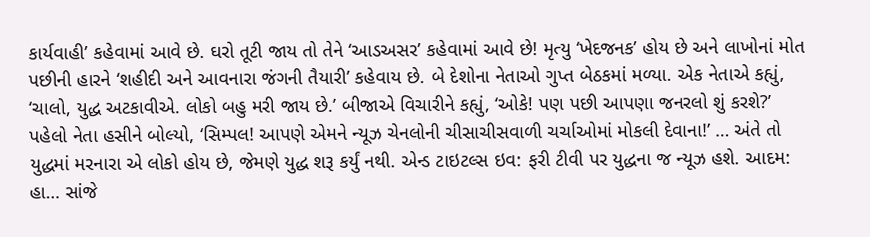કાર્યવાહી’ કહેવામાં આવે છે. ઘરો તૂટી જાય તો તેને ‘આડઅસર’ કહેવામાં આવે છે! મૃત્યુ ‘ખેદજનક’ હોય છે અને લાખોનાં મોત પછીની હારને ‘શહીદી અને આવનારા જંગની તૈયારી’ કહેવાય છે. બે દેશોના નેતાઓ ગુપ્ત બેઠકમાં મળ્યા. એક નેતાએ કહ્યું, ‘ચાલો, યુદ્ધ અટકાવીએ. લોકો બહુ મરી જાય છે.’ બીજાએ વિચારીને કહ્યું, ‘ઓકે! પણ પછી આપણા જનરલો શું કરશે?’ પહેલો નેતા હસીને બોલ્યો, ‘સિમ્પલ! આપણે એમને ન્યૂઝ ચેનલોની ચીસાચીસવાળી ચર્ચાઓમાં મોકલી દેવાના!’ … અંતે તો યુદ્ધમાં મરનારા એ લોકો હોય છે, જેમણે યુદ્ધ શરૂ કર્યું નથી. એન્ડ ટાઇટલ્સ ઇવ: ફરી ટીવી પર યુદ્ધના જ ન્યૂઝ હશે. આદમ: હા… સાંજે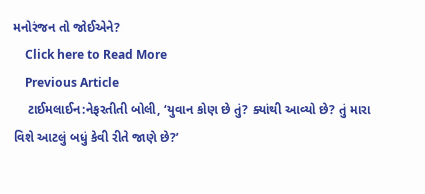મનોરંજન તો જોઈએને?
    Click here to Read More
    Previous Article
    ટાઈમલાઈન:નેફરતીતી બોલી, ‘યુવાન કોણ છે તું? ક્યાંથી આવ્યો છે? તું મારા વિશે આટલું બધું કેવી રીતે જાણે છે?’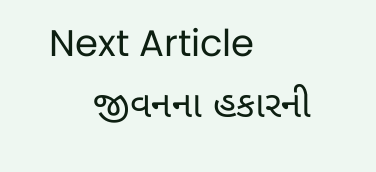Next Article
    જીવનના હકારની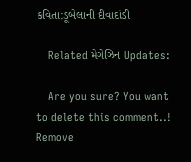કવિતા:ડૂબેલાની દીવાદાંડી

    Related મેગેઝિન Updates:

    Are you sure? You want to delete this comment..! Remove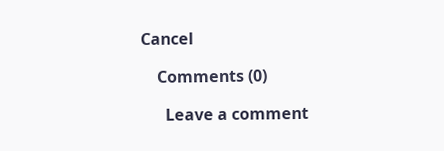Cancel

    Comments (0)

      Leave a comment